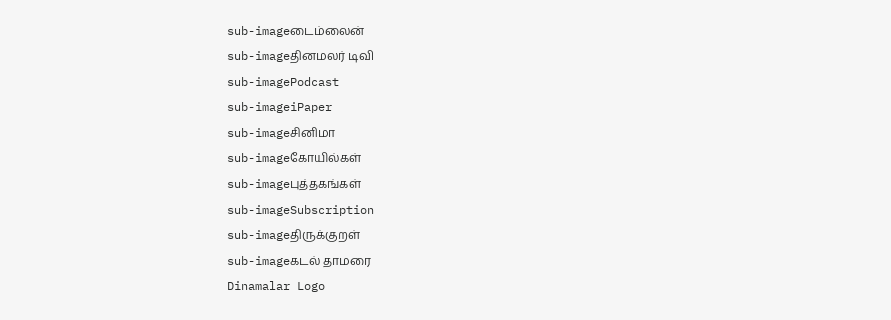sub-imageடைம்லைன்
sub-imageதினமலர் டிவி
sub-imagePodcast
sub-imageiPaper
sub-imageசினிமா
sub-imageகோயில்கள்
sub-imageபுத்தகங்கள்
sub-imageSubscription
sub-imageதிருக்குறள்
sub-imageகடல் தாமரை
Dinamalar Logo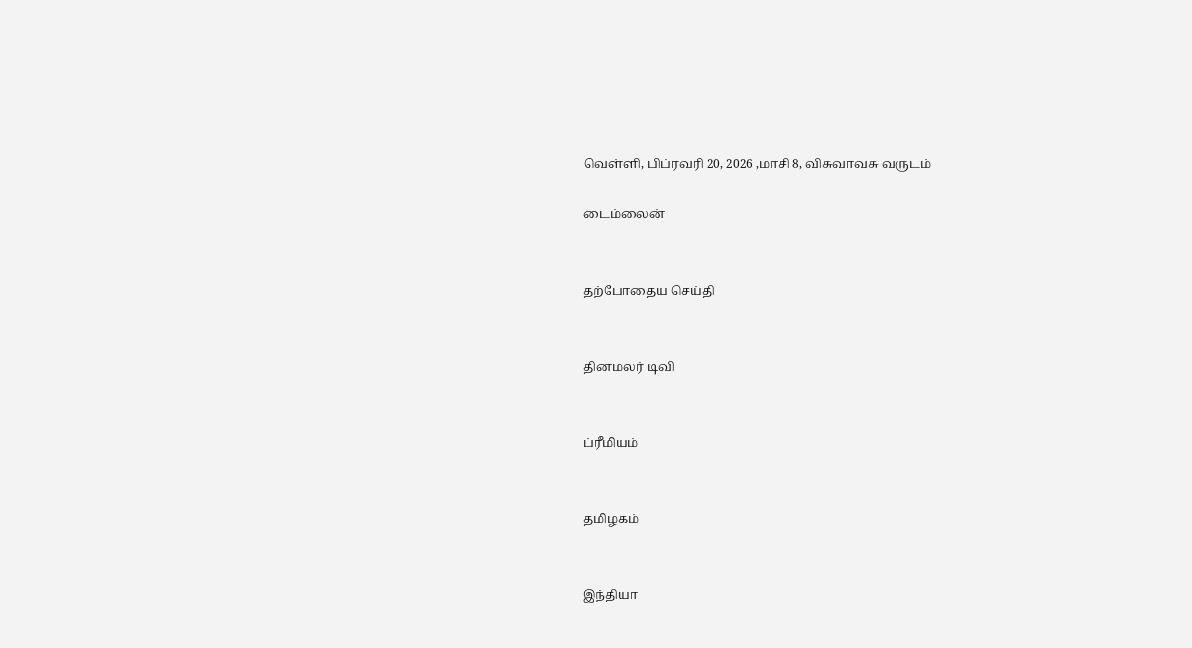வெள்ளி, பிப்ரவரி 20, 2026 ,மாசி 8, விசுவாவசு வருடம்

டைம்லைன்


தற்போதைய செய்தி


தினமலர் டிவி


ப்ரீமியம்


தமிழகம்


இந்தியா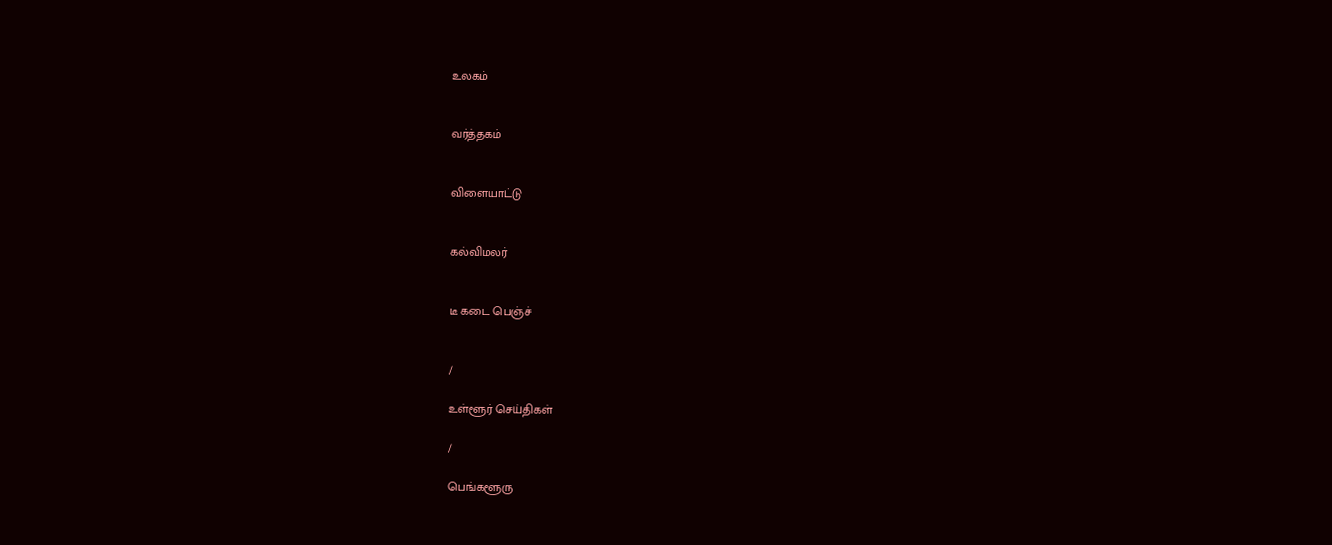உலகம்


வர்த்தகம்


விளையாட்டு


கல்விமலர்


டீ கடை பெஞ்ச்


/

உள்ளூர் செய்திகள்

/

பெங்களூரு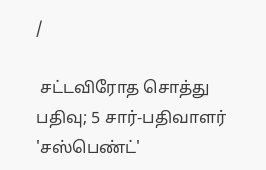/

 சட்டவிரோத சொத்து பதிவு; 5 சார்-பதிவாளர் 'சஸ்பெண்ட்'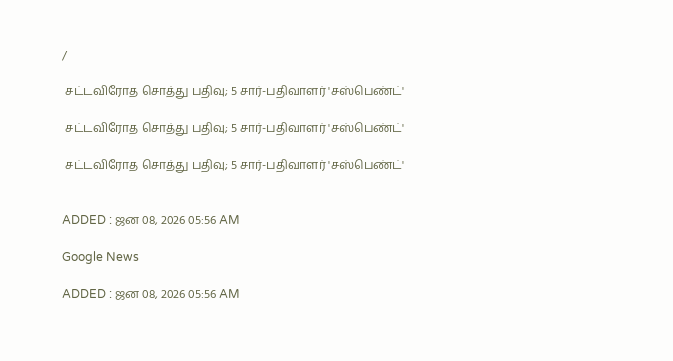/

 சட்டவிரோத சொத்து பதிவு; 5 சார்-பதிவாளர் 'சஸ்பெண்ட்'

 சட்டவிரோத சொத்து பதிவு; 5 சார்-பதிவாளர் 'சஸ்பெண்ட்'

 சட்டவிரோத சொத்து பதிவு; 5 சார்-பதிவாளர் 'சஸ்பெண்ட்'


ADDED : ஜன 08, 2026 05:56 AM

Google News

ADDED : ஜன 08, 2026 05:56 AM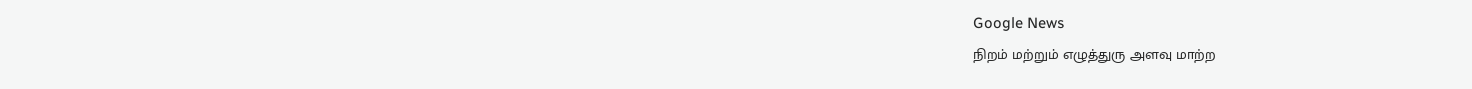Google News
நிறம் மற்றும் எழுத்துரு அளவு மாற்ற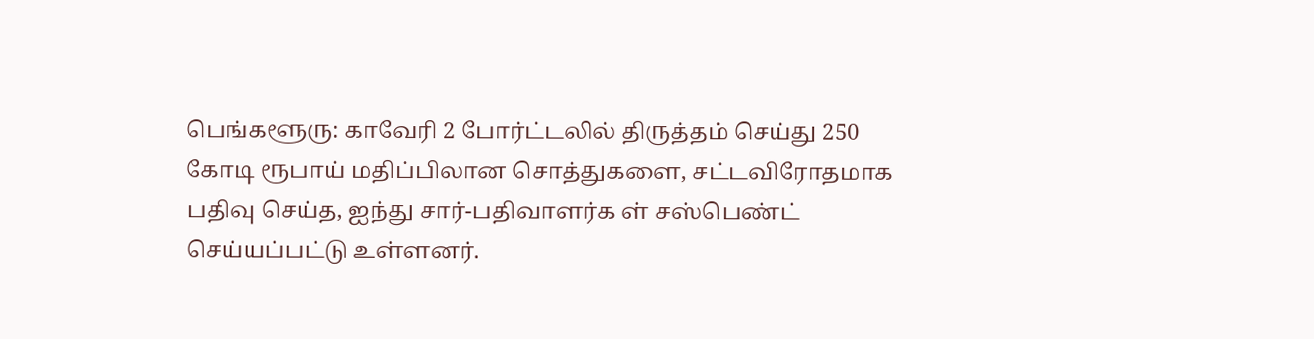பெங்களூரு: காவேரி 2 போர்ட்டலில் திருத்தம் செய்து 250 கோடி ரூபாய் மதிப்பிலான சொத்துகளை, சட்டவிரோதமாக பதிவு செய்த, ஐந்து சார்-பதிவாளர்க ள் சஸ்பெண்ட் செய்யப்பட்டு உள்ளனர்.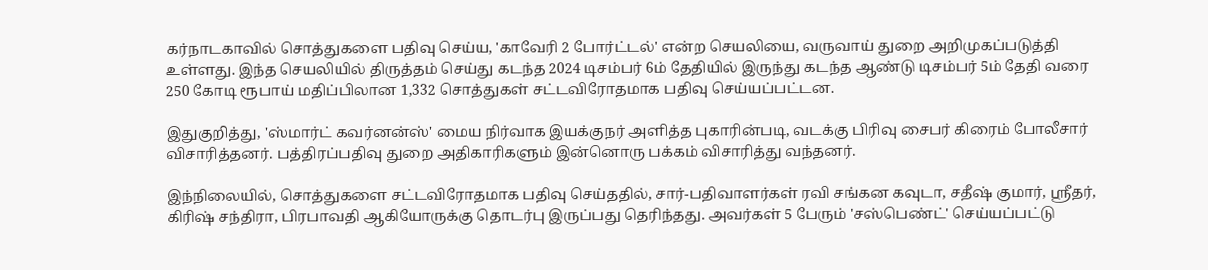கர்நாடகாவில் சொத்துகளை பதிவு செய்ய, 'காவேரி 2 போர்ட்டல்' என்ற செயலியை, வருவாய் துறை அறிமுகப்படுத்தி உள்ளது. இந்த செயலியில் திருத்தம் செய்து கடந்த 2024 டிசம்பர் 6ம் தேதியில் இருந்து கடந்த ஆண்டு டிசம்பர் 5ம் தேதி வரை 250 கோடி ரூபாய் மதிப்பிலான 1,332 சொத்துகள் சட்டவிரோதமாக பதிவு செய்யப்பட்டன.

இதுகுறித்து, 'ஸ்மார்ட் கவர்னன்ஸ்' மைய நிர்வாக இயக்குநர் அளித்த புகாரின்படி, வடக்கு பிரிவு சைபர் கிரைம் போலீசார் விசாரித்தனர். பத்திரப்பதிவு துறை அதிகாரிகளும் இன்னொரு பக்கம் விசாரித்து வந்தனர்.

இந்நிலையில், சொத்துகளை சட்டவிரோதமாக பதிவு செய்ததில், சார்-பதிவாளர்கள் ரவி சங்கன கவுடா, சதீஷ் குமார், ஸ்ரீதர், கிரிஷ் சந்திரா, பிரபாவதி ஆகியோருக்கு தொடர்பு இருப்பது தெரிந்தது. அவர்கள் 5 பேரும் 'சஸ்பெண்ட்' செய்யப்பட்டு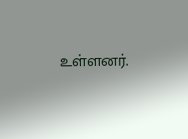உள்ளனர்.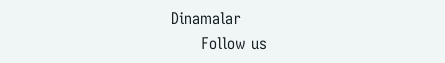Dinamalar
      Follow us